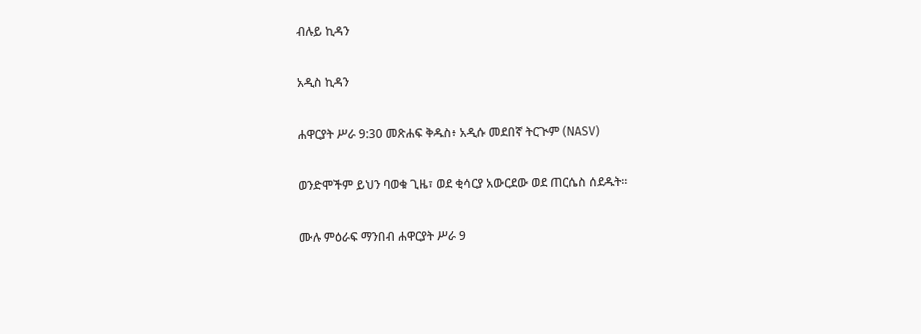ብሉይ ኪዳን

አዲስ ኪዳን

ሐዋርያት ሥራ 9:30 መጽሐፍ ቅዱስ፥ አዲሱ መደበኛ ትርጒም (NASV)

ወንድሞችም ይህን ባወቁ ጊዜ፣ ወደ ቂሳርያ አውርደው ወደ ጠርሴስ ሰደዱት።

ሙሉ ምዕራፍ ማንበብ ሐዋርያት ሥራ 9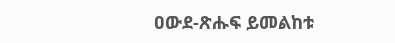ዐውደ-ጽሑፍ ይመልከቱ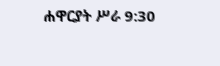ሐዋርያት ሥራ 9:30